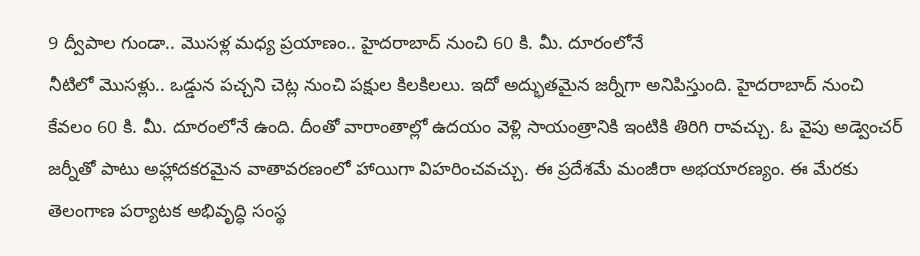9 ద్వీపాల గుండా.. మొసళ్ల మధ్య ప్రయాణం.. హైదరాబాద్ నుంచి 60 కి. మీ. దూరంలోనే
నీటిలో మొసళ్లు.. ఒడ్డున పచ్చని చెట్ల నుంచి పక్షుల కిలకిలలు. ఇదో అద్భుతమైన జర్నీగా అనిపిస్తుంది. హైదరాబాద్ నుంచి కేవలం 60 కి. మీ. దూరంలోనే ఉంది. దీంతో వారాంతాల్లో ఉదయం వెళ్లి సాయంత్రానికి ఇంటికి తిరిగి రావచ్చు. ఓ వైపు అడ్వెంచర్ జర్నీతో పాటు అహ్లాదకరమైన వాతావరణంలో హాయిగా విహరించవచ్చు. ఈ ప్రదేశమే మంజీరా అభయారణ్యం. ఈ మేరకు తెలంగాణ పర్యాటక అభివృద్ధి సంస్థ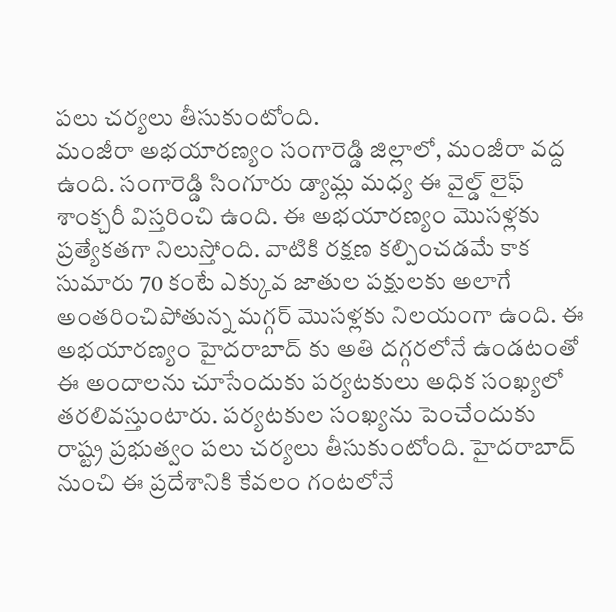పలు చర్యలు తీసుకుంటోంది.
మంజీరా అభయారణ్యం సంగారెడ్డి జిల్లాలో, మంజీరా వద్ద ఉంది. సంగారెడ్డి సింగూరు డ్యామ్ల మధ్య ఈ వైల్డ్ లైఫ్ శాంక్చరీ విస్తరించి ఉంది. ఈ అభయారణ్యం మొసళ్లకు ప్రత్యేకతగా నిలుస్తోంది. వాటికి రక్షణ కల్పించడమే కాక సుమారు 70 కంటే ఎక్కువ జాతుల పక్షులకు అలాగే అంతరించిపోతున్న మగ్గర్ మొసళ్లకు నిలయంగా ఉంది. ఈ అభయారణ్యం హైదరాబాద్ కు అతి దగ్గరలోనే ఉండటంతో ఈ అందాలను చూసేందుకు పర్యటకులు అధిక సంఖ్యలో తరలివస్తుంటారు. పర్యటకుల సంఖ్యను పెంచేందుకు రాష్ట్ర ప్రభుత్వం పలు చర్యలు తీసుకుంటోంది. హైదరాబాద్ నుంచి ఈ ప్రదేశానికి కేవలం గంటలోనే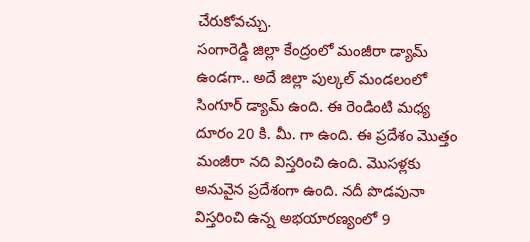చేరుకోవచ్చు.
సంగారెడ్డి జిల్లా కేంద్రంలో మంజీరా డ్యామ్ ఉండగా.. అదే జిల్లా పుల్కల్ మండలంలో సింగూర్ డ్యామ్ ఉంది. ఈ రెండింటి మధ్య దూరం 20 కి. మీ. గా ఉంది. ఈ ప్రదేశం మొత్తం మంజీరా నది విస్తరించి ఉంది. మొసళ్లకు అనువైన ప్రదేశంగా ఉంది. నదీ పొడవునా విస్తరించి ఉన్న అభయారణ్యంలో 9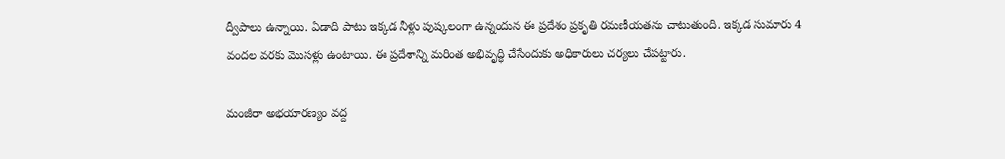ద్వీపాలు ఉన్నాయి. ఏడాది పాటు ఇక్కడ నీళ్లు పుష్కలంగా ఉన్నందున ఈ ప్రదేశం ప్రకృతి రమణీయతను చాటుతుంది. ఇక్కడ సుమారు 4 వందల వరకు మొసళ్లు ఉంటాయి. ఈ ప్రదేశాన్ని మరింత అభివృద్ధి చేసేందుకు అధికారులు చర్యలు చేపట్టారు.

మంజీరా అభయారణ్యం వద్ద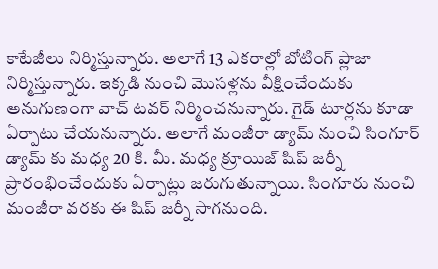కాటేజీలు నిర్మిస్తున్నారు. అలాగే 13 ఎకరాల్లో బోటింగ్ ప్లాజా నిర్మిస్తున్నారు. ఇక్కడి నుంచి మొసళ్లను వీక్షించేందుకు అనుగుణంగా వాచ్ టవర్ నిర్మించనున్నారు. గైడ్ టూర్లను కూడా ఏర్పాటు చేయనున్నారు. అలాగే మంజీరా డ్యామ్ నుంచి సింగూర్ డ్యామ్ కు మధ్య 20 కి. మీ. మధ్య క్రూయిజ్ షిప్ జర్నీ ప్రారంభించేందుకు ఏర్పాట్లు జరుగుతున్నాయి. సింగూరు నుంచి మంజీరా వరకు ఈ షిప్ జర్నీ సాగనుంది.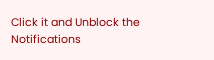Click it and Unblock the Notifications